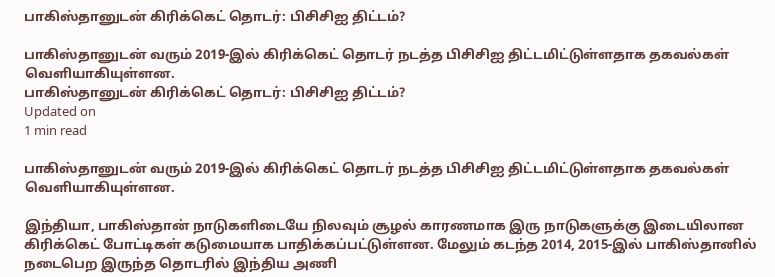பாகிஸ்தானுடன் கிரிக்கெட் தொடர்: பிசிசிஐ திட்டம்?

பாகிஸ்தானுடன் வரும் 2019-இல் கிரிக்கெட் தொடர் நடத்த பிசிசிஐ திட்டமிட்டுள்ளதாக தகவல்கள் வெளியாகியுள்ளன.
பாகிஸ்தானுடன் கிரிக்கெட் தொடர்: பிசிசிஐ திட்டம்?
Updated on
1 min read

பாகிஸ்தானுடன் வரும் 2019-இல் கிரிக்கெட் தொடர் நடத்த பிசிசிஐ திட்டமிட்டுள்ளதாக தகவல்கள் வெளியாகியுள்ளன.

இந்தியா, பாகிஸ்தான் நாடுகளிடையே நிலவும் சூழல் காரணமாக இரு நாடுகளுக்கு இடையிலான கிரிக்கெட் போட்டிகள் கடுமையாக பாதிக்கப்பட்டுள்ளன. மேலும் கடந்த 2014, 2015-இல் பாகிஸ்தானில் நடைபெற இருந்த தொடரில் இந்திய அணி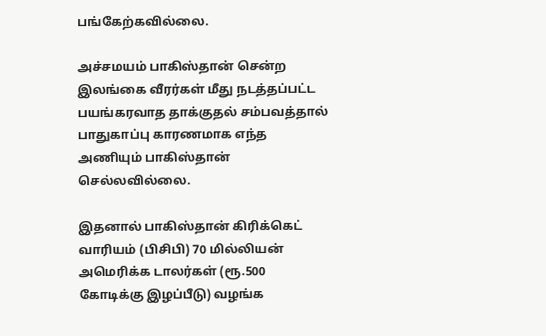பங்கேற்கவில்லை.

அச்சமயம் பாகிஸ்தான் சென்ற இலங்கை வீரர்கள் மீது நடத்தப்பட்ட பயங்கரவாத தாக்குதல் சம்பவத்தால் பாதுகாப்பு காரணமாக எந்த அணியும் பாகிஸ்தான் செல்லவில்லை.

இதனால் பாகிஸ்தான் கிரிக்கெட் வாரியம் (பிசிபி) 70 மில்லியன் அமெரிக்க டாலர்கள் (ரூ.500 கோடிக்கு இழப்பீடு) வழங்க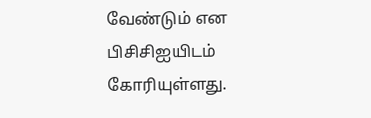வேண்டும் என பிசிசிஐயிடம் கோரியுள்ளது.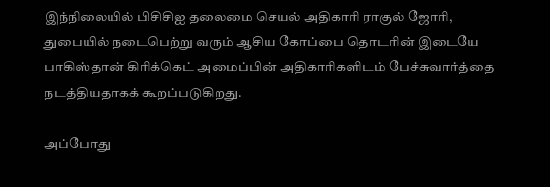இந்நிலையில் பிசிசிஐ தலைமை செயல் அதிகாரி ராகுல் ஜோரி, துபையில் நடைபெற்று வரும் ஆசிய கோப்பை தொடரின் இடையே பாகிஸ்தான் கிரிக்கெட் அமைப்பின் அதிகாரிகளிடம் பேச்சுவார்த்தை நடத்தியதாகக் கூறப்படுகிறது.

அப்போது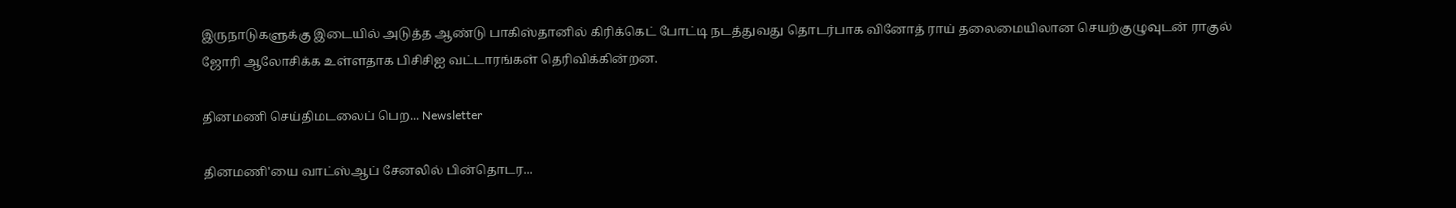இருநாடுகளுக்கு இடையில் அடுத்த ஆண்டு பாகிஸ்தானில் கிரிக்கெட் போட்டி நடத்துவது தொடர்பாக வினோத் ராய் தலைமையிலான செயற்குழுவுடன் ராகுல் ஜோரி ஆலோசிக்க உள்ளதாக பிசிசிஐ வட்டாரங்கள் தெரிவிக்கின்றன.

தினமணி செய்திமடலைப் பெற... Newsletter

தினமணி'யை வாட்ஸ்ஆப் சேனலில் பின்தொடர...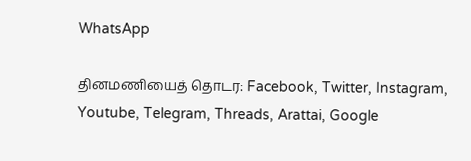WhatsApp

தினமணியைத் தொடர: Facebook, Twitter, Instagram, Youtube, Telegram, Threads, Arattai, Google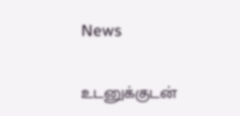News

உடனுக்குடன்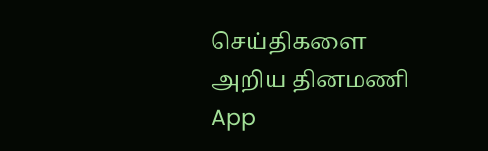செய்திகளை அறிய தினமணி App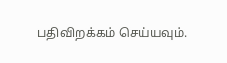பதிவிறக்கம் செய்யவும்.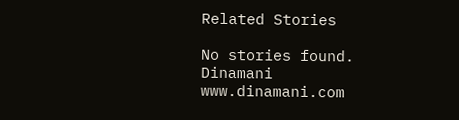Related Stories

No stories found.
Dinamani
www.dinamani.com